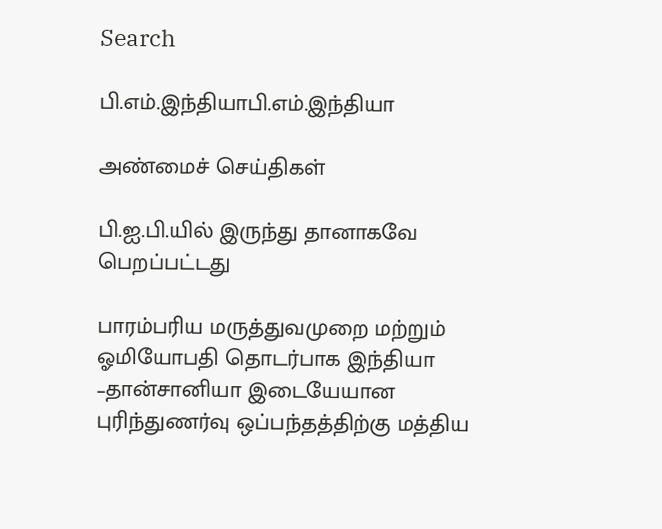Search

பி.எம்.இந்தியாபி.எம்.இந்தியா

அண்மைச் செய்திகள்

பி.ஐ.பி.யில் இருந்து தானாகவே பெறப்பட்டது

பாரம்பரிய மருத்துவமுறை மற்றும் ஓமியோபதி தொடர்பாக இந்தியா –தான்சானியா இடையேயான புரிந்துணர்வு ஒப்பந்தத்திற்கு மத்திய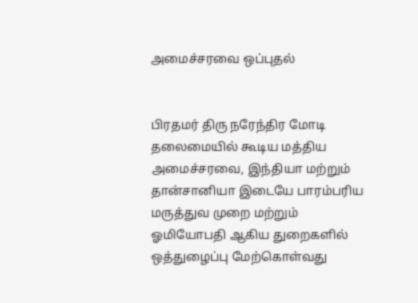அமைச்சரவை ஒப்புதல்


பிரதமர் திரு நரேந்திர மோடி தலைமையில் கூடிய மத்திய அமைச்சரவை, இந்தியா மற்றும் தான்சானியா இடையே பாரம்பரிய மருத்துவ முறை மற்றும் ஓமியோபதி ஆகிய துறைகளில் ஒத்துழைப்பு மேற்கொள்வது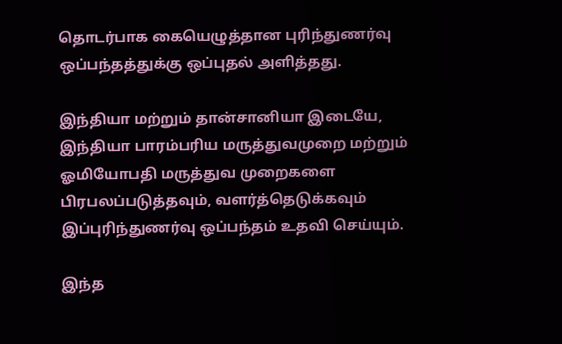தொடர்பாக கையெழுத்தான புரிந்துணர்வு ஒப்பந்தத்துக்கு ஒப்புதல் அளித்தது.

இந்தியா மற்றும் தான்சானியா இடையே, இந்தியா பாரம்பரிய மருத்துவமுறை மற்றும் ஓமியோபதி மருத்துவ முறைகளை பிரபலப்படுத்தவும், வளர்த்தெடுக்கவும் இப்புரிந்துணர்வு ஒப்பந்தம் உதவி செய்யும்.

இந்த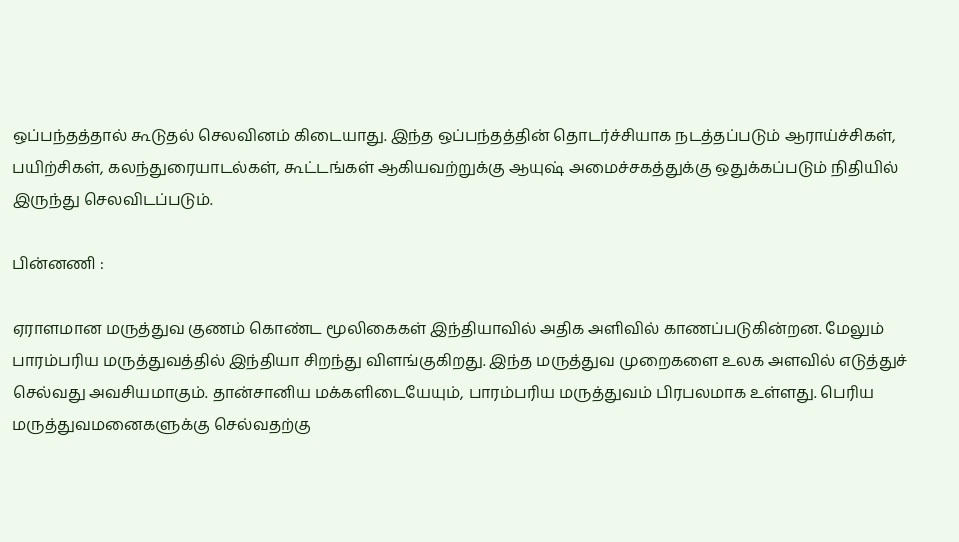ஒப்பந்தத்தால் கூடுதல் செலவினம் கிடையாது. இந்த ஒப்பந்தத்தின் தொடர்ச்சியாக நடத்தப்படும் ஆராய்ச்சிகள், பயிற்சிகள், கலந்துரையாடல்கள், கூட்டங்கள் ஆகியவற்றுக்கு ஆயுஷ் அமைச்சகத்துக்கு ஒதுக்கப்படும் நிதியில் இருந்து செலவிடப்படும்.

பின்னணி :

ஏராளமான மருத்துவ குணம் கொண்ட மூலிகைகள் இந்தியாவில் அதிக அளிவில் காணப்படுகின்றன. மேலும் பாரம்பரிய மருத்துவத்தில் இந்தியா சிறந்து விளங்குகிறது. இந்த மருத்துவ முறைகளை உலக அளவில் எடுத்துச் செல்வது அவசியமாகும். தான்சானிய மக்களிடையேயும், பாரம்பரிய மருத்துவம் பிரபலமாக உள்ளது. பெரிய மருத்துவமனைகளுக்கு செல்வதற்கு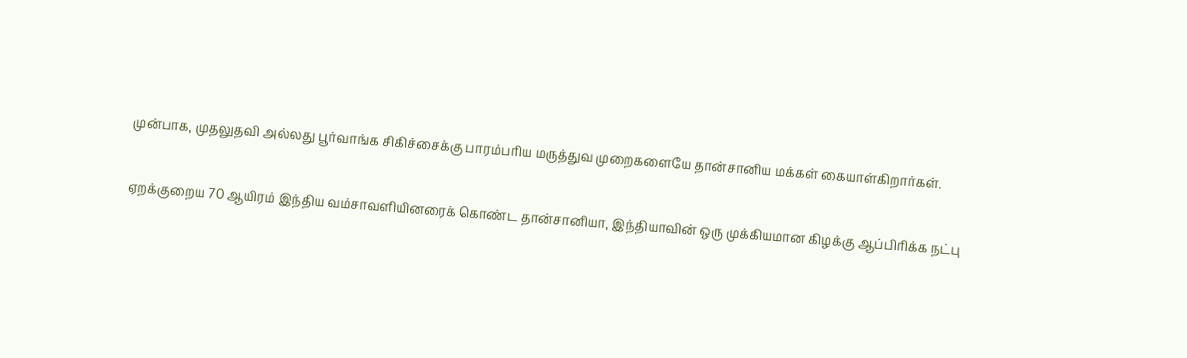முன்பாக, முதலுதவி அல்லது பூர்வாங்க சிகிச்சைக்கு பாரம்பரிய மருத்துவ முறைகளையே தான்சானிய மக்கள் கையாள்கிறார்கள்.

ஏறக்குறைய 70 ஆயிரம் இந்திய வம்சாவளியினரைக் கொண்ட தான்சானியா, இந்தியாவின் ஒரு முக்கியமான கிழக்கு ஆப்பிரிக்க நட்பு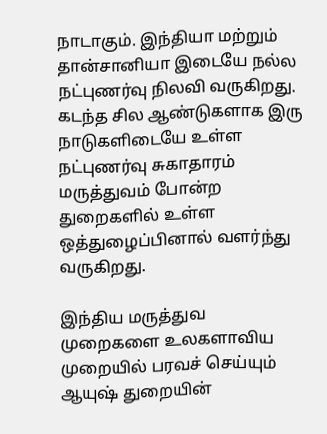நாடாகும். இந்தியா மற்றும் தான்சானியா இடையே நல்ல நட்புணர்வு நிலவி வருகிறது. கடந்த சில ஆண்டுகளாக இரு நாடுகளிடையே உள்ள நட்புணர்வு சுகாதாரம் மருத்துவம் போன்ற துறைகளில் உள்ள ஒத்துழைப்பினால் வளர்ந்து வருகிறது.

இந்திய மருத்துவ முறைகளை உலகளாவிய முறையில் பரவச் செய்யும் ஆயுஷ் துறையின்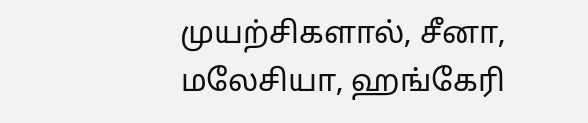முயற்சிகளால், சீனா, மலேசியா, ஹங்கேரி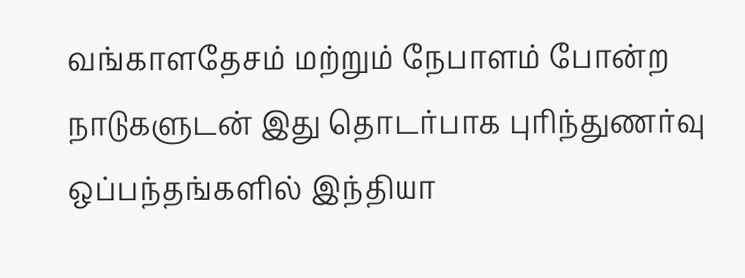வங்காளதேசம் மற்றும் நேபாளம் போன்ற நாடுகளுடன் இது தொடர்பாக புரிந்துணர்வு ஒப்பந்தங்களில் இந்தியா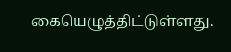கையெழுத்திட்டுள்ளது.